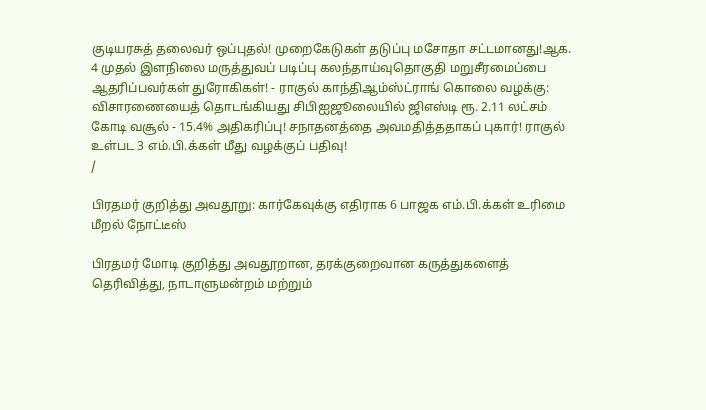குடியரசுத் தலைவர் ஒப்புதல்! முறைகேடுகள் தடுப்பு மசோதா சட்டமானது!ஆக. 4 முதல் இளநிலை மருத்துவப் படிப்பு கலந்தாய்வுதொகுதி மறுசீரமைப்பை ஆதரிப்பவர்கள் துரோகிகள்! - ராகுல் காந்திஆம்ஸ்ட்ராங் கொலை வழக்கு: விசாரணையைத் தொடங்கியது சிபிஐஜூலையில் ஜிஎஸ்டி ரூ. 2.11 லட்சம் கோடி வசூல் - 15.4% அதிகரிப்பு! சநாதனத்தை அவமதித்ததாகப் புகார்! ராகுல் உள்பட 3 எம்.பி.க்கள் மீது வழக்குப் பதிவு!
/

பிரதமர் குறித்து அவதூறு: கார்கேவுக்கு எதிராக 6 பாஜக எம்.பி.க்கள் உரிமை மீறல் நோட்டீஸ்

பிரதமர் மோடி குறித்து அவதூறான, தரக்குறைவான கருத்துகளைத் தெரிவித்து, நாடாளுமன்றம் மற்றும்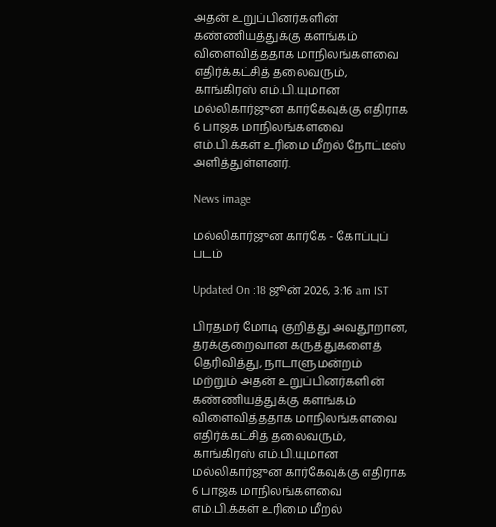அதன் உறுப்பினர்களின் கண்ணியத்துக்கு களங்கம் விளைவித்ததாக மாநிலங்களவை எதிர்க்கட்சித் தலைவரும், காங்கிரஸ் எம்.பி.யுமான மல்லிகார்ஜுன கார்கேவுக்கு எதிராக 6 பாஜக மாநிலங்களவை எம்.பி.க்கள் உரிமை மீறல் நோட்டீஸ் அளித்துள்ளனர்.

News image

மல்லிகார்ஜுன கார்கே - கோப்புப் படம்

Updated On :18 ஜூன் 2026, 3:16 am IST

பிரதமர் மோடி குறித்து அவதூறான, தரக்குறைவான கருத்துகளைத் தெரிவித்து, நாடாளுமன்றம் மற்றும் அதன் உறுப்பினர்களின் கண்ணியத்துக்கு களங்கம் விளைவித்ததாக மாநிலங்களவை எதிர்க்கட்சித் தலைவரும், காங்கிரஸ் எம்.பி.யுமான மல்லிகார்ஜுன கார்கேவுக்கு எதிராக 6 பாஜக மாநிலங்களவை எம்.பி.க்கள் உரிமை மீறல்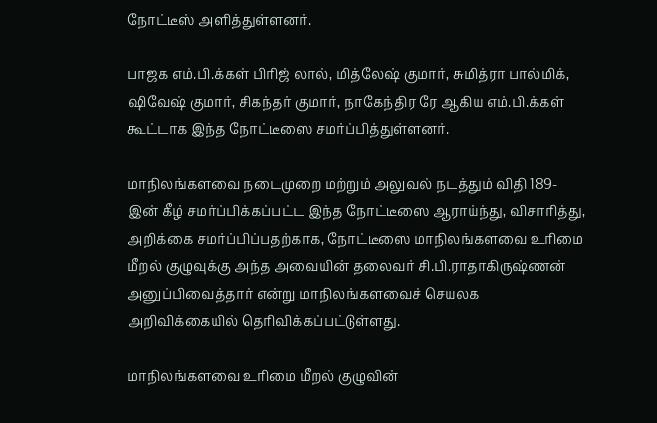நோட்டீஸ் அளித்துள்ளனர்.

பாஜக எம்.பி.க்கள் பிரிஜ் லால், மித்லேஷ் குமார், சுமித்ரா பால்மிக், ஷிவேஷ் குமார், சிகந்தர் குமார், நாகேந்திர ரே ஆகிய எம்.பி.க்கள் கூட்டாக இந்த நோட்டீஸை சமர்ப்பித்துள்ளனர்.

மாநிலங்களவை நடைமுறை மற்றும் அலுவல் நடத்தும் விதி 189-இன் கீழ் சமர்ப்பிக்கப்பட்ட இந்த நோட்டீஸை ஆராய்ந்து, விசாரித்து, அறிக்கை சமர்ப்பிப்பதற்காக, நோட்டீஸை மாநிலங்களவை உரிமை மீறல் குழுவுக்கு அந்த அவையின் தலைவர் சி.பி.ராதாகிருஷ்ணன் அனுப்பிவைத்தார் என்று மாநிலங்களவைச் செயலக அறிவிக்கையில் தெரிவிக்கப்பட்டுள்ளது.

மாநிலங்களவை உரிமை மீறல் குழுவின்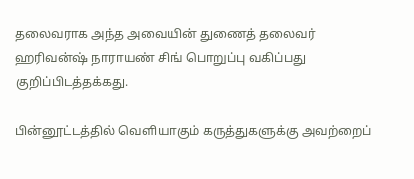தலைவராக அந்த அவையின் துணைத் தலைவர் ஹரிவன்ஷ் நாராயண் சிங் பொறுப்பு வகிப்பது குறிப்பிடத்தக்கது.

பின்னூட்டத்தில் வெளியாகும் கருத்துகளுக்கு அவற்றைப்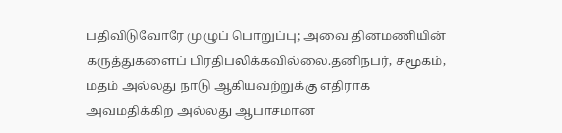பதிவிடுவோரே முழுப் பொறுப்பு; அவை தினமணியின் கருத்துகளைப் பிரதிபலிக்கவில்லை.தனிநபர், சமூகம், மதம் அல்லது நாடு ஆகியவற்றுக்கு எதிராக அவமதிக்கிற அல்லது ஆபாசமான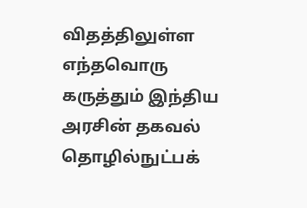விதத்திலுள்ள எந்தவொரு கருத்தும் இந்திய அரசின் தகவல் தொழில்நுட்பக்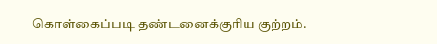கொள்கைப்படி தண்டனைக்குரிய குற்றம்.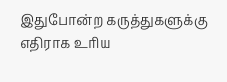இதுபோன்ற கருத்துகளுக்கு எதிராக உரிய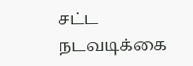சட்ட நடவடிக்கை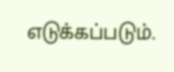எடுக்கப்படும்.